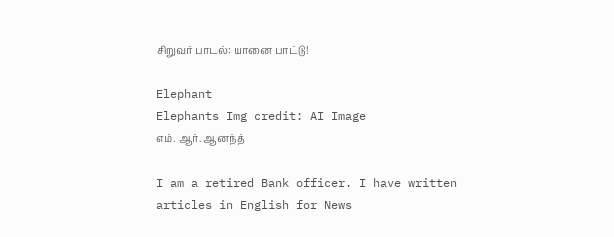சிறுவர் பாடல்: யானை பாட்டு!

Elephant
Elephants Img credit: AI Image
எம். ஆர். ஆனந்த்

I am a retired Bank officer. I have written articles in English for News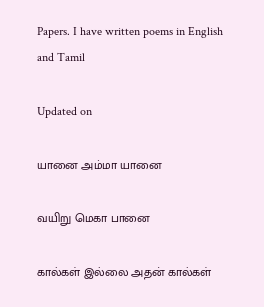Papers. I have written poems in English and Tamil

Updated on

யானை அம்மா யானை

வயிறு மெகா பானை

கால்கள் இல்லை அதன் கால்கள்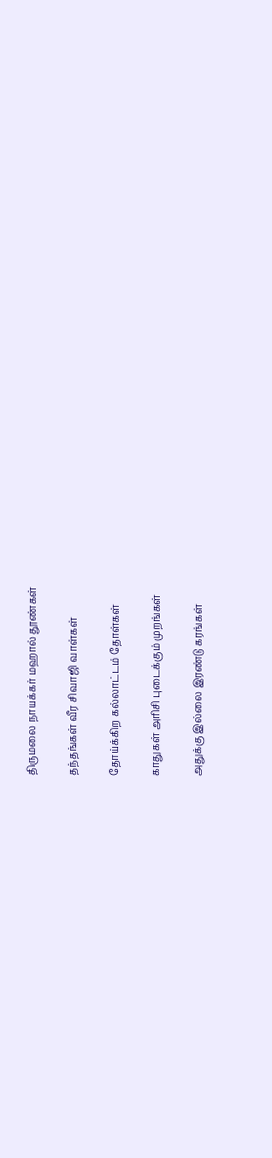திருமலை நாயக்கர் மஹால் தூண்கள்

தந்தங்கள் வீர சிவாஜி வாள்கள்

தோய்க்கிற கல்லாட்டம் தோள்கள்

காதுகள் அரிசி புடைக்கும் முறங்கள்

அதுக்கு இல்லை இரண்டு கரங்கள்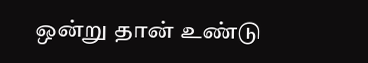ஒன்று தான் உண்டு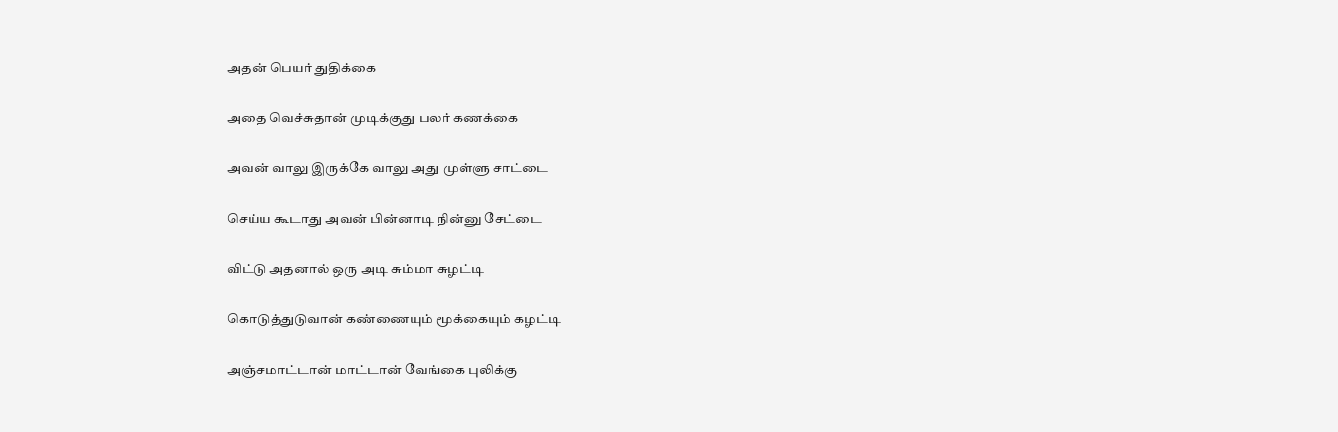அதன் பெயர் துதிக்கை

அதை வெச்சுதான் முடிக்குது பலர் கணக்கை

அவன் வாலு இருக்கே வாலு அது முள்ளு சாட்டை

செய்ய கூடாது அவன் பின்னாடி நின்னு சேட்டை

விட்டு அதனால் ஒரு அடி சும்மா சுழட்டி

கொடுத்துடுவான் கண்ணையும் மூக்கையும் கழட்டி

அஞ்சமாட்டான் மாட்டான் வேங்கை புலிக்கு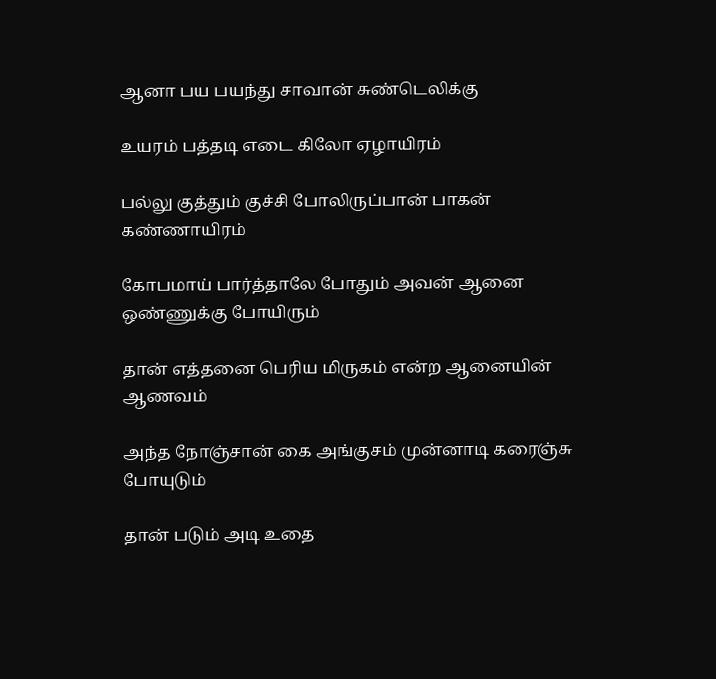ஆனா பய பயந்து சாவான் சுண்டெலிக்கு

உயரம் பத்தடி எடை கிலோ ஏழாயிரம்

பல்லு குத்தும் குச்சி போலிருப்பான் பாகன் கண்ணாயிரம்

கோபமாய் பார்த்தாலே போதும் அவன் ஆனை ஒண்ணுக்கு போயிரும்

தான் எத்தனை பெரிய மிருகம் என்ற ஆனையின் ஆணவம்

அந்த நோஞ்சான் கை அங்குசம் முன்னாடி கரைஞ்சு போயுடும்

தான் படும் அடி உதை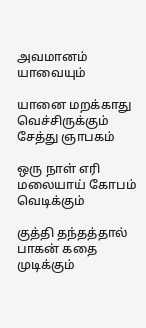அவமானம் யாவையும்

யானை மறக்காது வெச்சிருக்கும் சேத்து ஞாபகம்

ஒரு நாள் எரி  மலையாய் கோபம் வெடிக்கும்

குத்தி தந்தத்தால் பாகன் கதை முடிக்கும்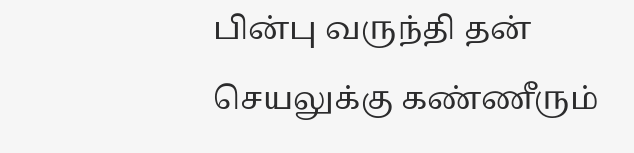பின்பு வருந்தி தன் செயலுக்கு கண்ணீரும்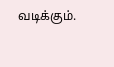வடிக்கும்.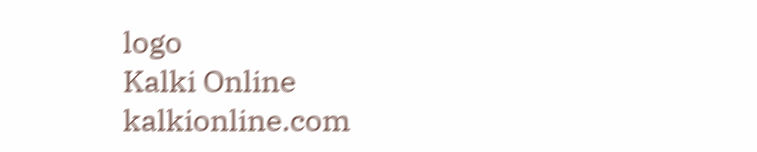logo
Kalki Online
kalkionline.com